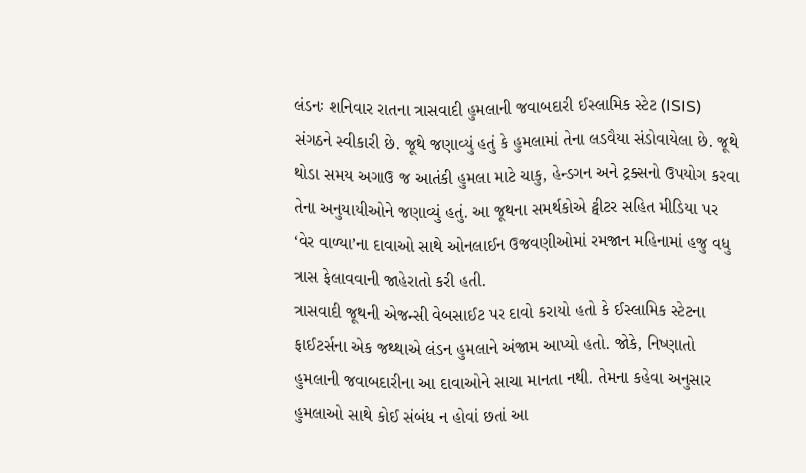લંડનઃ શનિવાર રાતના ત્રાસવાદી હુમલાની જવાબદારી ઈસ્લામિક સ્ટેટ (ISIS) સંગઠને સ્વીકારી છે. જૂથે જણાવ્યું હતું કે હુમલામાં તેના લડવૈયા સંડોવાયેલા છે. જૂથે થોડા સમય અગાઉ જ આતંકી હુમલા માટે ચાકુ, હેન્ડગન અને ટ્રક્સનો ઉપયોગ કરવા તેના અનુયાયીઓને જણાવ્યું હતું. આ જૂથના સમર્થકોએ ટ્વીટર સહિત મીડિયા પર ‘વેર વાળ્યા’ના દાવાઓ સાથે ઓનલાઈન ઉજવણીઓમાં રમજાન મહિનામાં હજુ વધુ ત્રાસ ફેલાવવાની જાહેરાતો કરી હતી.
ત્રાસવાદી જૂથની એજન્સી વેબસાઈટ પર દાવો કરાયો હતો કે ઈસ્લામિક સ્ટેટના ફાઈટર્સના એક જથ્થાએ લંડન હુમલાને અંજામ આપ્યો હતો. જોકે, નિષ્ણાતો હુમલાની જવાબદારીના આ દાવાઓને સાચા માનતા નથી. તેમના કહેવા અનુસાર હુમલાઓ સાથે કોઈ સંબંધ ન હોવાં છતાં આ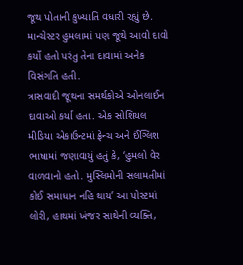જૂથ પોતાની કુખ્યાતિ વધારી રહ્યું છે. માન્ચેસ્ટર હુમલામાં પણ જૂથે આવો દાવો કર્યો હતો પરંતુ તેના દાવામાં અનેક વિસંગતિ હતી.
ત્રાસવાદી જૂથના સમર્થકોએ ઓનલાઈન દાવાઓ કર્યા હતા. એક સોશિયલ મીડિયા એકાઉન્ટમાં ફ્રેન્ચ અને ઈંગ્લિશ ભાષામાં જણાવાયું હતું કે, ‘હુમલો વેર વાળવાનો હતો. મુસ્લિમોની સલામતીમાં કોઈ સમાધાન નહિ થાય’ આ પોસ્ટમાં લોરી, હાથમાં ખંજર સાથેની વ્યક્તિ,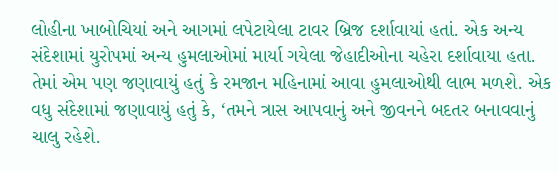લોહીના ખાબોચિયાં અને આગમાં લપેટાયેલા ટાવર બ્રિજ દર્શાવાયાં હતાં. એક અન્ય સંદેશામાં યુરોપમાં અન્ય હુમલાઓમાં માર્યા ગયેલા જેહાદીઓના ચહેરા દર્શાવાયા હતા. તેમાં એમ પણ જણાવાયું હતું કે રમજાન મહિનામાં આવા હુમલાઓથી લાભ મળશે. એક વધુ સંદેશામાં જણાવાયું હતું કે, ‘તમને ત્રાસ આપવાનું અને જીવનને બદતર બનાવવાનું ચાલુ રહેશે.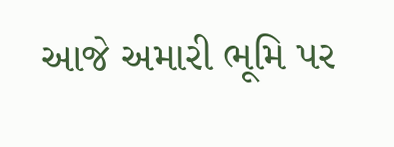આજે અમારી ભૂમિ પર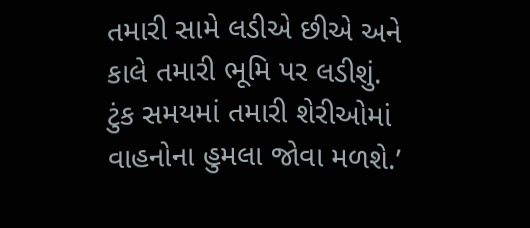તમારી સામે લડીએ છીએ અને કાલે તમારી ભૂમિ પર લડીશું. ટુંક સમયમાં તમારી શેરીઓમાં વાહનોના હુમલા જોવા મળશે.’